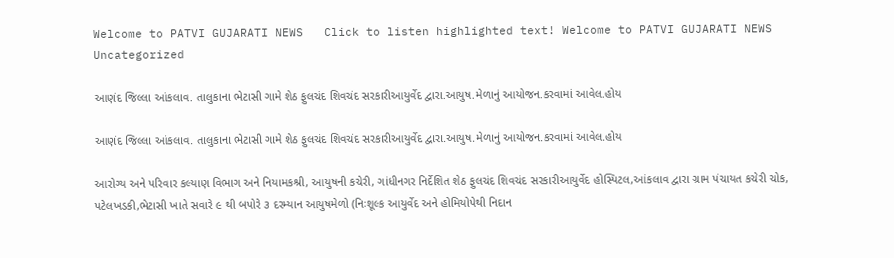Welcome to PATVI GUJARATI NEWS   Click to listen highlighted text! Welcome to PATVI GUJARATI NEWS
Uncategorized

આણંદ જિલ્લા આંકલાવ. તાલુકાના ભેટાસી ગામે શેઠ ફુલચંદ શિવચંદ સરકારીઆયુર્વેદ દ્વારા.આયુષ.મેળાનું આયોજન.કરવામાં આવેલ.હોય

આણંદ જિલ્લા આંકલાવ. તાલુકાના ભેટાસી ગામે શેઠ ફુલચંદ શિવચંદ સરકારીઆયુર્વેદ દ્વારા.આયુષ.મેળાનું આયોજન.કરવામાં આવેલ.હોય

આરોગ્ય અને પરિવાર કલ્યાણ વિભાગ અને નિયામકશ્રી, આયુષની કચેરી, ગાંધીનગર નિર્દેશિત શેઠ ફુલચંદ શિવચંદ સરકારીઆયુર્વેદ હોસ્પિટલ,આંકલાવ દ્વારા ગ્રામ પંચાયત કચેરી ચોક, પટેલખડકી,ભેટાસી ખાતે સવારે ૯ થી બપોરે ૩ દરમ્યાન આયુષમેળો (નિઃશૂલ્ક આયુર્વેદ અને હોમિયોપેથી નિદાન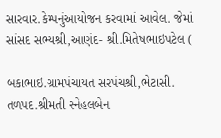સારવાર.કેમ્પનુંઆયોજન કરવામાં આવેલ. જેમાં સાંસદ સભ્યશ્રી,આણંદ- શ્રી.મિતેષભાઇપટેલ (

બકાભાઇ.ગ્રામપંચાયત સરપંચશ્રી,ભેટાસી. તળપદ.શ્રીમતી સ્નેહલબેન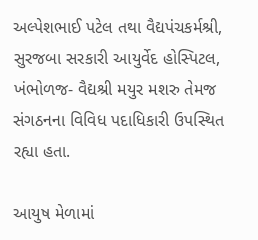અલ્પેશભાઈ પટેલ તથા વૈદ્યપંચકર્મશ્રી, સુરજબા સરકારી આયુર્વેદ હોસ્પિટલ, ખંભોળજ- વૈદ્યશ્રી મયુર મશરુ તેમજ સંગઠનના વિવિધ પદાધિકારી ઉપસ્થિત રહ્યા હતા.

આયુષ મેળામાં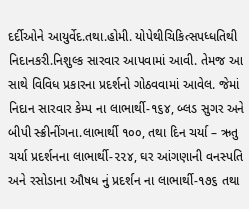દર્દીઓને આયુર્વેદ.તથા.હોમી. યોપેથીચિકિત્સપધ્ધતિથી નિદાનકરી.નિશુલ્ક સારવાર આપવામાં આવી. તેમજ આ સાથે વિવિધ પ્રકારના પ્રદર્શનો ગોઠવવામાં આવેલ. જેમાં નિદાન સારવાર કેમ્પ ના લાભાર્થી-૧૬૪, બ્લડ સુગર અને બીપી સ્ક્રીનીંગના.લાભાર્થી ૧૦૦, તથા દિન ચર્યા – ઋતુ ચર્યા પ્રદર્શનના લાભાર્થી-૨૨૪, ઘર આંગણાની વનસ્પતિ અને રસોડાના ઔષધ નું પ્રદર્શન ના લાભાર્થી-૧૭૬ તથા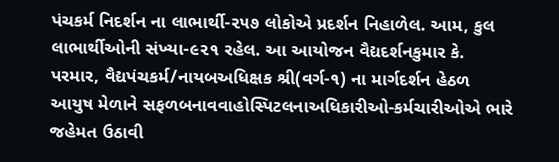પંચકર્મ નિદર્શન ના લાભાર્થી-૨૫૭ લોકોએ પ્રદર્શન નિહાળેલ. આમ, કુલ લાભાર્થીઓની સંખ્યા-૯૨૧ રહેલ. આ આયોજન વૈદ્યદર્શનકુમાર કે. પરમાર, વૈદ્યપંચકર્મ/નાયબઅધિક્ષક શ્રી(વર્ગ-૧) ના માર્ગદર્શન હેઠળ આયુષ મેળાને સફળબનાવવાહોસ્પિટલનાઅધિકારીઓ-કર્મચારીઓએ ભારે જહેમત ઉઠાવી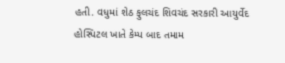હતી. વધુમાં શેઠ ફુલચંદ શિવચંદ સરકારી આયુર્વેદ હોસ્પિટલ ખાતે કેમ્પ બાદ તમામ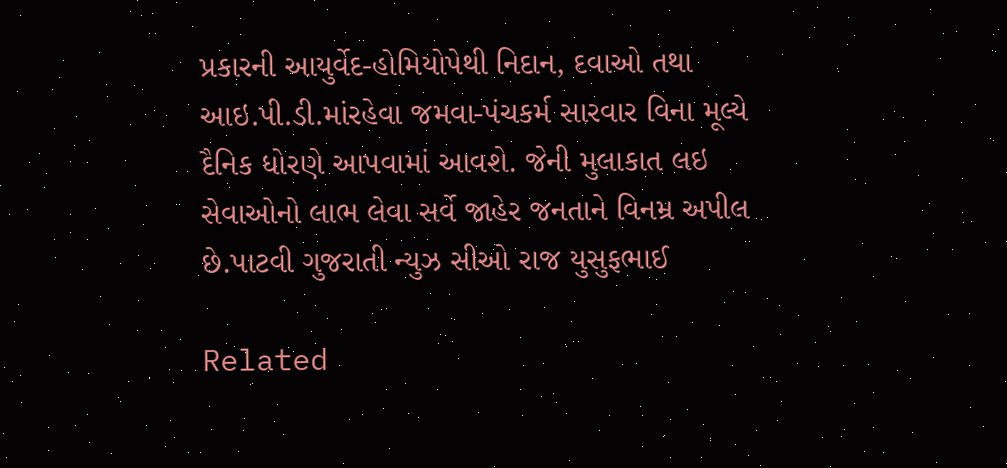પ્રકારની આયુર્વેદ-હોમિયોપેથી નિદાન, દવાઓ તથા આઇ.પી.ડી.માંરહેવા જમવા-પંચકર્મ સારવાર વિના મૂલ્યે દૈનિક ધોરણે આપવામાં આવશે. જેની મુલાકાત લઇ સેવાઓનો લાભ લેવા સર્વે જાહેર જનતાને વિનમ્ર અપીલ છે.પાટવી ગુજરાતી ન્યુઝ સીઓ રાજ યુસુફભાઈ

Related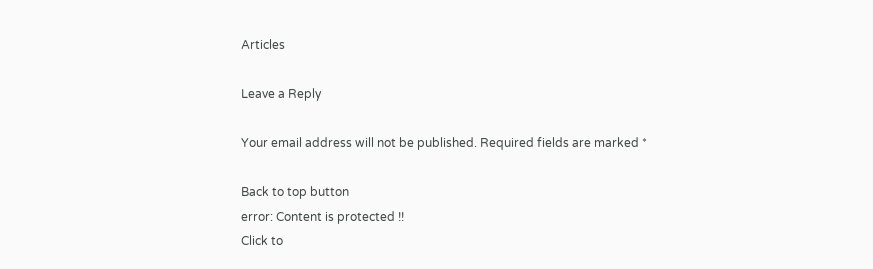Articles

Leave a Reply

Your email address will not be published. Required fields are marked *

Back to top button
error: Content is protected !!
Click to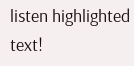listen highlighted text!